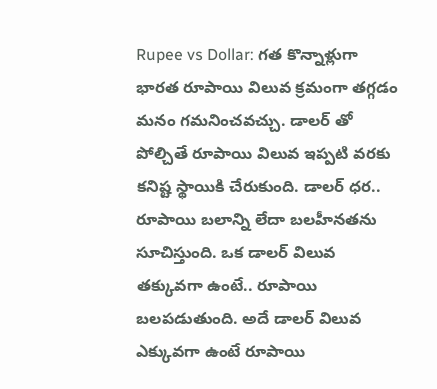Rupee vs Dollar: గత కొన్నాళ్లుగా భారత రూపాయి విలువ క్రమంగా తగ్గడం మనం గమనించవచ్చు. డాలర్ తో పోల్చితే రూపాయి విలువ ఇప్పటి వరకు కనిష్ట స్థాయికి చేరుకుంది. డాలర్ ధర.. రూపాయి బలాన్ని లేదా బలహీనతను సూచిస్తుంది. ఒక డాలర్ విలువ తక్కువగా ఉంటే.. రూపాయి బలపడుతుంది. అదే డాలర్ విలువ ఎక్కువగా ఉంటే రూపాయి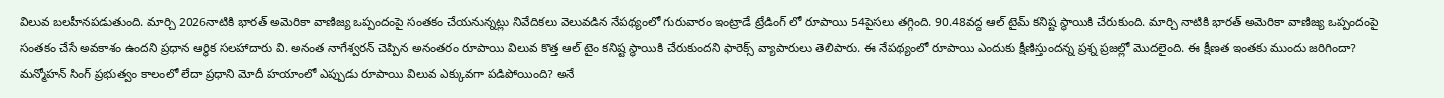విలువ బలహీనపడుతుంది. మార్చి 2026నాటికి భారత్ అమెరికా వాణిజ్య ఒప్పందంపై సంతకం చేయనున్నట్లు నివేదికలు వెలువడిన నేపథ్యంలో గురువారం ఇంట్రాడే ట్రేడింగ్ లో రూపాయి 54పైసలు తగ్గింది. 90.48వద్ద ఆల్ టైమ్ కనిష్ట స్థాయికి చేరుకుంది. మార్చి నాటికి భారత్ అమెరికా వాణిజ్య ఒప్పందంపై సంతకం చేసే అవకాశం ఉందని ప్రధాన ఆర్థిక సలహాదారు వి. అనంత నాగేశ్వరన్ చెప్పిన అనంతరం రూపాయి విలువ కొత్త ఆల్ టైం కనిష్ట స్థాయికి చేరుకుందని ఫారెక్స్ వ్యాపారులు తెలిపారు. ఈ నేపథ్యంలో రూపాయి ఎందుకు క్షీణిస్తుందన్న ప్రశ్న ప్రజల్లో మొదలైంది. ఈ క్షీణత ఇంతకు ముందు జరిగిందా? మన్మోహన్ సింగ్ ప్రభుత్వం కాలంలో లేదా ప్రధాని మోదీ హయాంలో ఎప్పుడు రూపాయి విలువ ఎక్కువగా పడిపోయింది? అనే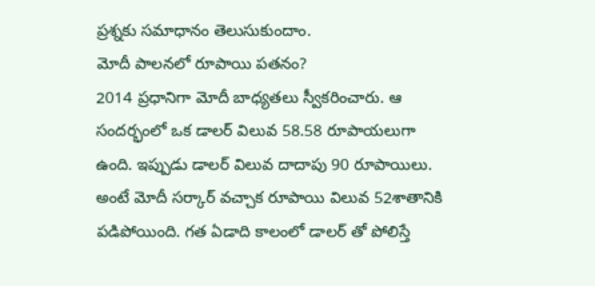ప్రశ్నకు సమాధానం తెలుసుకుందాం.
మోదీ పాలనలో రూపాయి పతనం?
2014 ప్రధానిగా మోదీ బాధ్యతలు స్వీకరించారు. ఆ సందర్భంలో ఒక డాలర్ విలువ 58.58 రూపాయలుగా ఉంది. ఇప్పుడు డాలర్ విలువ దాదాపు 90 రూపాయిలు. అంటే మోదీ సర్కార్ వచ్చాక రూపాయి విలువ 52శాతానికి పడిపోయింది. గత ఏడాది కాలంలో డాలర్ తో పోలిస్తే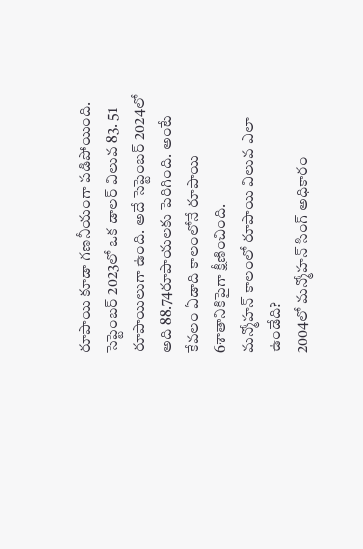రూపాయి కూడా గణనీయంగా పడిపోయింది. సెప్టెంబర్ 2023లో ఒక డాలర్ విలువ 83. 51 రూపాయిలుగా ఉంది. అదే సెప్టెంబర్ 2024లో అది 88.74రూపాయలకు పెరిగింది. అంటే కేవలం ఏడాది కాలంలోనే రూపాయి 6శాతానికిపైగా క్షీణించింది.
మన్మోహన్ కాలంలో రూపాయి విలువ ఎలా ఉండేది?
2004లో మన్మోహన్ సింగ్ అధికారం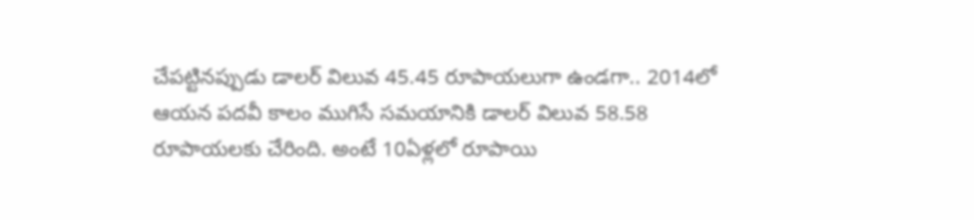చేపట్టినప్పుడు డాలర్ విలువ 45.45 రూపాయలుగా ఉండగా.. 2014లో ఆయన పదవీ కాలం ముగిసే సమయానికి డాలర్ విలువ 58.58 రూపాయలకు చేరింది. అంటే 10ఏళ్లలో రూపాయి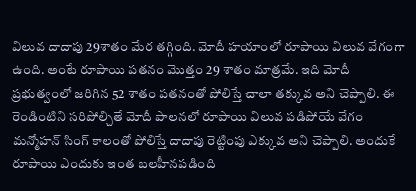విలువ దాదాపు 29శాతం మేర తగ్గింది. మోదీ హయాంలో రూపాయి విలువ వేగంగా ఉంది. అంటే రూపాయి పతనం మొత్తం 29 శాతం మాత్రమే. ఇది మోదీ ప్రభుత్వంలో జరిగిన 52 శాతం పతనంతో పోలిస్తే చాలా తక్కువ అని చెప్పాలి. ఈ రెండింటిని సరిపోల్చితే మోదీ పాలనలో రూపాయి విలువ పడిపోయే వేగం మన్మోహన్ సింగ్ కాలంతో పోలిస్తే దాదాపు రెట్టింపు ఎక్కువ అని చెప్పాలి. అందుకే రూపాయి ఎందుకు ఇంత బలహీనపడింది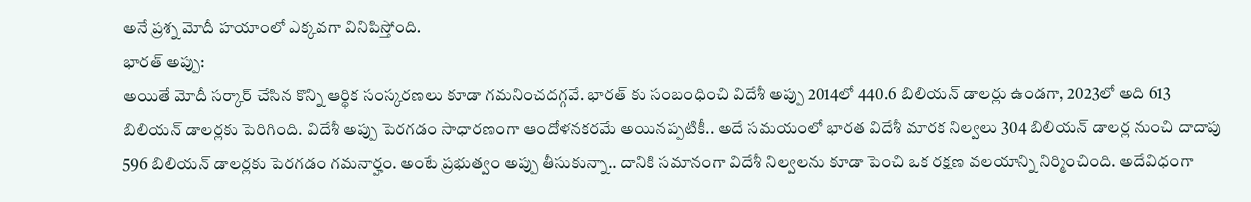అనే ప్రశ్న మోదీ హయాంలో ఎక్కవగా వినిపిస్తోంది.
భారత్ అప్పు:
అయితే మోదీ సర్కార్ చేసిన కొన్ని ఆర్థిక సంస్కరణలు కూడా గమనించదగ్గవే. భారత్ కు సంబంధించి విదేశీ అప్పు 2014లో 440.6 బిలియన్ డాలర్లు ఉండగా, 2023లో అది 613 బిలియన్ డాలర్లకు పెరిగింది. విదేశీ అప్పు పెరగడం సాధారణంగా ఆందోళనకరమే అయినప్పటికీ.. అదే సమయంలో భారత విదేశీ మారక నిల్వలు 304 బిలియన్ డాలర్ల నుంచి దాదాపు 596 బిలియన్ డాలర్లకు పెరగడం గమనార్హం. అంటే ప్రభుత్వం అప్పు తీసుకున్నా.. దానికి సమానంగా విదేశీ నిల్వలను కూడా పెంచి ఒక రక్షణ వలయాన్ని నిర్మించింది. అదేవిధంగా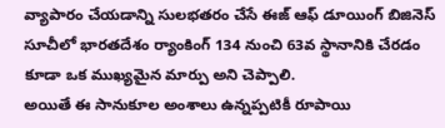వ్యాపారం చేయడాన్ని సులభతరం చేసే ఈజ్ ఆఫ్ డూయింగ్ బిజినెస్ సూచీలో భారతదేశం ర్యాంకింగ్ 134 నుంచి 63వ స్థానానికి చేరడం కూడా ఒక ముఖ్యమైన మార్పు అని చెప్పాలి.
అయితే ఈ సానుకూల అంశాలు ఉన్నప్పటికీ రూపాయి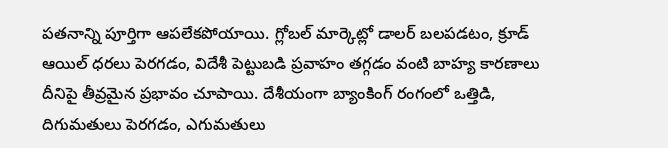పతనాన్ని పూర్తిగా ఆపలేకపోయాయి. గ్లోబల్ మార్కెట్లో డాలర్ బలపడటం, క్రూడ్ ఆయిల్ ధరలు పెరగడం, విదేశీ పెట్టుబడి ప్రవాహం తగ్గడం వంటి బాహ్య కారణాలు దీనిపై తీవ్రమైన ప్రభావం చూపాయి. దేశీయంగా బ్యాంకింగ్ రంగంలో ఒత్తిడి, దిగుమతులు పెరగడం, ఎగుమతులు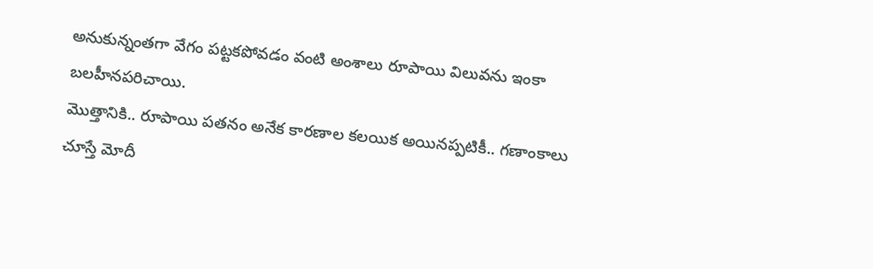అనుకున్నంతగా వేగం పట్టకపోవడం వంటి అంశాలు రూపాయి విలువను ఇంకా బలహీనపరిచాయి.
మొత్తానికి.. రూపాయి పతనం అనేక కారణాల కలయిక అయినప్పటికీ.. గణాంకాలు చూస్తే మోదీ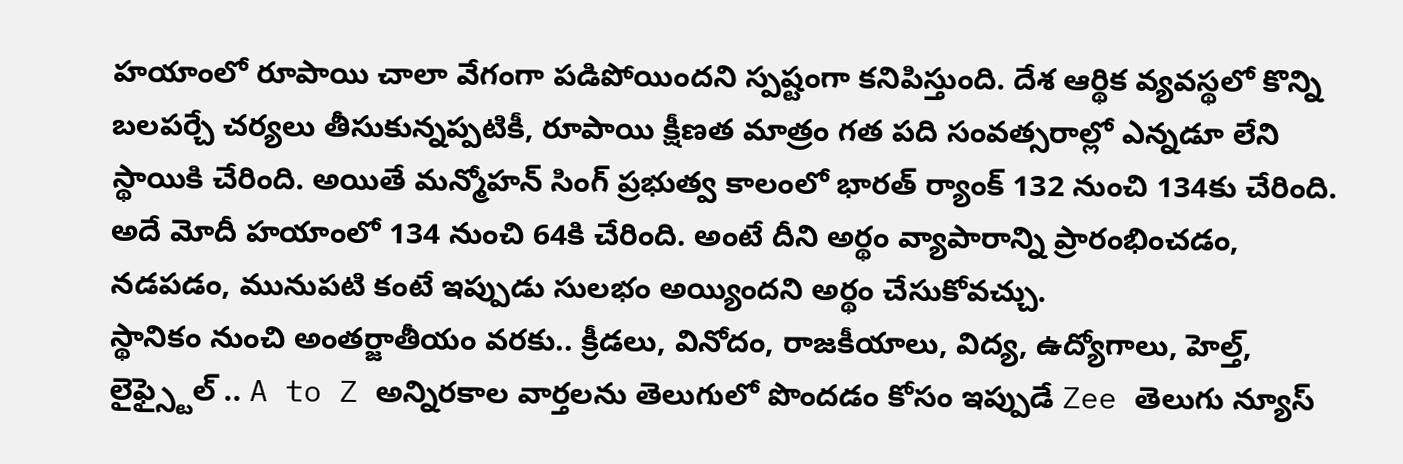హయాంలో రూపాయి చాలా వేగంగా పడిపోయిందని స్పష్టంగా కనిపిస్తుంది. దేశ ఆర్థిక వ్యవస్థలో కొన్ని బలపర్చే చర్యలు తీసుకున్నప్పటికీ, రూపాయి క్షీణత మాత్రం గత పది సంవత్సరాల్లో ఎన్నడూ లేని స్థాయికి చేరింది. అయితే మన్మోహన్ సింగ్ ప్రభుత్వ కాలంలో భారత్ ర్యాంక్ 132 నుంచి 134కు చేరింది. అదే మోదీ హయాంలో 134 నుంచి 64కి చేరింది. అంటే దీని అర్థం వ్యాపారాన్ని ప్రారంభించడం, నడపడం, మునుపటి కంటే ఇప్పుడు సులభం అయ్యిందని అర్థం చేసుకోవచ్చు.
స్థానికం నుంచి అంతర్జాతీయం వరకు.. క్రీడలు, వినోదం, రాజకీయాలు, విద్య, ఉద్యోగాలు, హెల్త్, లైఫ్స్టైల్ .. A to Z అన్నిరకాల వార్తలను తెలుగులో పొందడం కోసం ఇప్పుడే Zee తెలుగు న్యూస్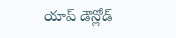యాప్ డౌన్లోడ్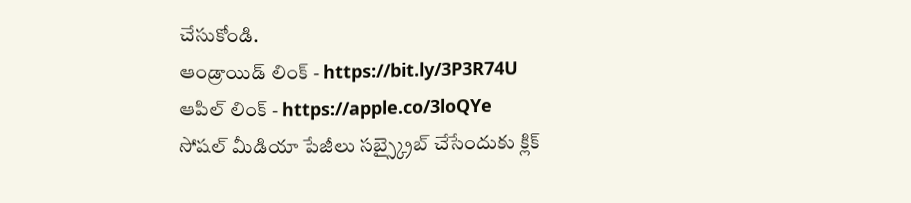చేసుకోండి.
ఆండ్రాయిడ్ లింక్ - https://bit.ly/3P3R74U
ఆపిల్ లింక్ - https://apple.co/3loQYe
సోషల్ మీడియా పేజీలు సబ్స్క్రైబ్ చేసేందుకు క్లిక్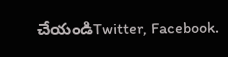చేయండిTwitter, Facebook.